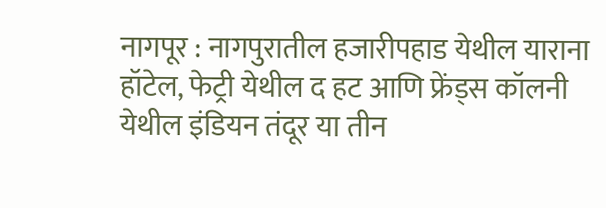नागपूर : नागपुरातील हजारीपहाड येथील याराना हॉटेल, फेट्री येथील द हट आणि फ्रेंड्स कॉलनी येथील इंडियन तंदूर या तीन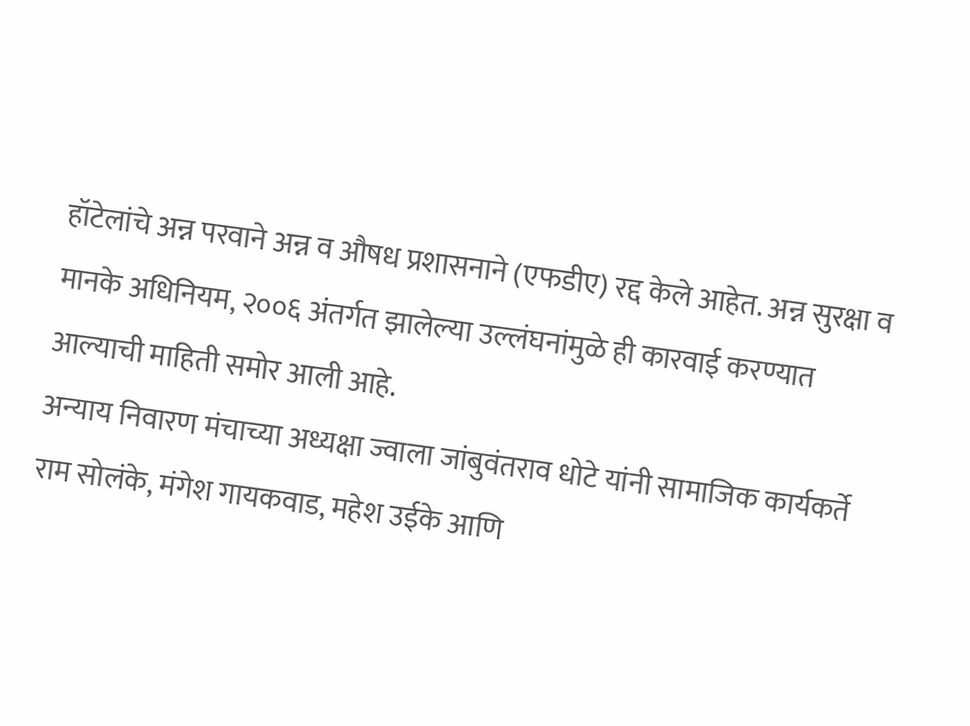हॉटेलांचे अन्न परवाने अन्न व औषध प्रशासनाने (एफडीए) रद्द केले आहेत. अन्न सुरक्षा व मानके अधिनियम, २००६ अंतर्गत झालेल्या उल्लंघनांमुळे ही कारवाई करण्यात आल्याची माहिती समोर आली आहे.
अन्याय निवारण मंचाच्या अध्यक्षा ज्वाला जांबुवंतराव धोटे यांनी सामाजिक कार्यकर्ते राम सोलंके, मंगेश गायकवाड, महेश उईके आणि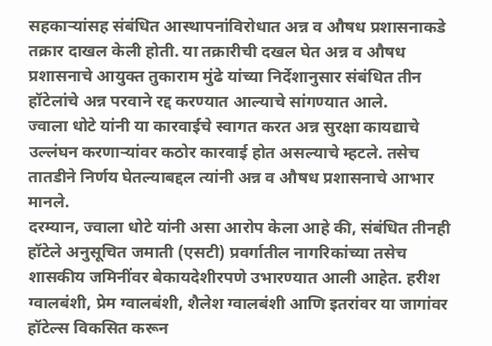सहकाऱ्यांसह संबंधित आस्थापनांविरोधात अन्न व औषध प्रशासनाकडे तक्रार दाखल केली होती. या तक्रारीची दखल घेत अन्न व औषध प्रशासनाचे आयुक्त तुकाराम मुंढे यांच्या निर्देशानुसार संबंधित तीन हॉटेलांचे अन्न परवाने रद्द करण्यात आल्याचे सांगण्यात आले.
ज्वाला धोटे यांनी या कारवाईचे स्वागत करत अन्न सुरक्षा कायद्याचे उल्लंघन करणाऱ्यांवर कठोर कारवाई होत असल्याचे म्हटले. तसेच तातडीने निर्णय घेतल्याबद्दल त्यांनी अन्न व औषध प्रशासनाचे आभार मानले.
दरम्यान, ज्वाला धोटे यांनी असा आरोप केला आहे की, संबंधित तीनही हॉटेले अनुसूचित जमाती (एसटी) प्रवर्गातील नागरिकांच्या तसेच शासकीय जमिनींवर बेकायदेशीरपणे उभारण्यात आली आहेत. हरीश ग्वालबंशी, प्रेम ग्वालबंशी, शैलेश ग्वालबंशी आणि इतरांवर या जागांवर हॉटेल्स विकसित करून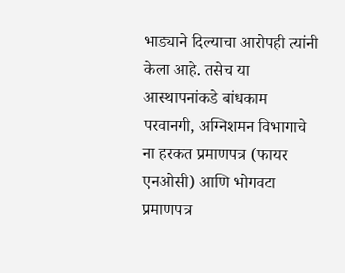भाड्याने दिल्याचा आरोपही त्यांनी केला आहे. तसेच या आस्थापनांकडे बांधकाम परवानगी, अग्निशमन विभागाचे ना हरकत प्रमाणपत्र (फायर एनओसी) आणि भोगवटा प्रमाणपत्र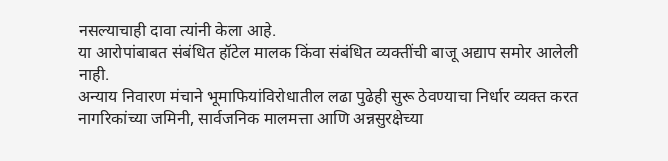नसल्याचाही दावा त्यांनी केला आहे.
या आरोपांबाबत संबंधित हॉटेल मालक किंवा संबंधित व्यक्तींची बाजू अद्याप समोर आलेली नाही.
अन्याय निवारण मंचाने भूमाफियांविरोधातील लढा पुढेही सुरू ठेवण्याचा निर्धार व्यक्त करत नागरिकांच्या जमिनी, सार्वजनिक मालमत्ता आणि अन्नसुरक्षेच्या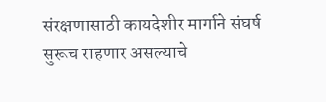संरक्षणासाठी कायदेशीर मार्गाने संघर्ष सुरूच राहणार असल्याचे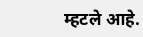म्हटले आहे.